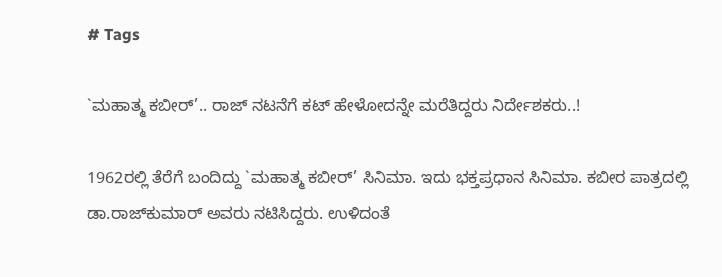# Tags

`ಮಹಾತ್ಮ ಕಬೀರ್’.. ರಾಜ್ ನಟನೆಗೆ ಕಟ್ ಹೇಳೋದನ್ನೇ ಮರೆತಿದ್ದರು ನಿರ್ದೇಶಕರು..!

1962ರಲ್ಲಿ ತೆರೆಗೆ ಬಂದಿದ್ದು `ಮಹಾತ್ಮ ಕಬೀರ್’ ಸಿನಿಮಾ. ಇದು ಭಕ್ತಪ್ರಧಾನ ಸಿನಿಮಾ. ಕಬೀರ ಪಾತ್ರದಲ್ಲಿ ಡಾ.ರಾಜ್‌ಕುಮಾರ್ ಅವರು ನಟಿಸಿದ್ದರು. ಉಳಿದಂತೆ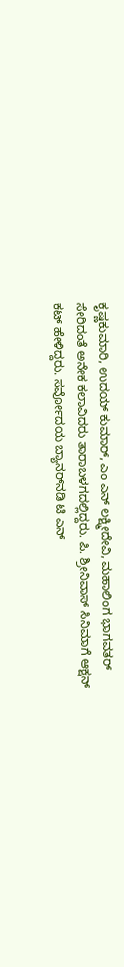ಕೃಷ್ಣಕುಮಾರಿ, ಉದಯ್ ಕುಮಾರ್, ಎಂ ಎನ್ ಲಕ್ಷ್ಮೀದೇವಿ, ಮಹಾಲಿಂಗ ಭಾಗವತರ್ ಸೇರಿದಂತೆ ಅನೇಕ ಕಲಾವಿದರು ತಾರಾಬಳಗದಲ್ಲಿದ್ದರು. ಪಿ. ಶ್ರೀನಿವಾಸ್ ಸಿನಿಮಾಗೆ ಆಕ್ಷನ್ ಕಟ್ ಹೇಳಿದ್ದರು. ಸರ್ವೋದಯ ಬ್ಯಾನರ್‌ನಡಿ ಟಿ ಎನ್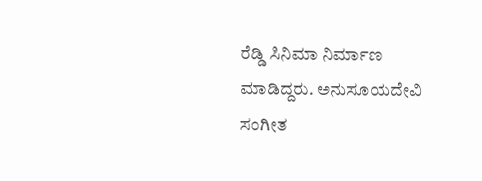ರೆಡ್ಡಿ ಸಿನಿಮಾ ನಿರ್ಮಾಣ ಮಾಡಿದ್ದರು. ಅನುಸೂಯದೇವಿ ಸಂಗೀತ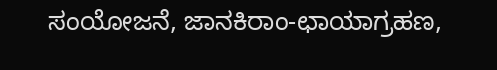ಸಂಯೋಜನೆ, ಜಾನಕಿರಾಂ-ಛಾಯಾಗ್ರಹಣ,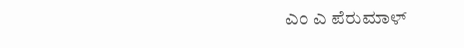ಎಂ ಎ ಪೆರುಮಾಳ್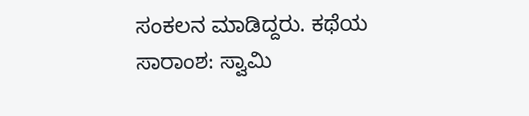ಸಂಕಲನ ಮಾಡಿದ್ದರು. ಕಥೆಯ ಸಾರಾಂಶ: ಸ್ವಾಮಿ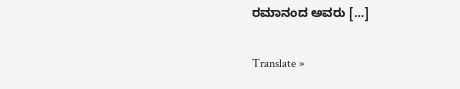ರಮಾನಂದ ಅವರು […]

Translate »